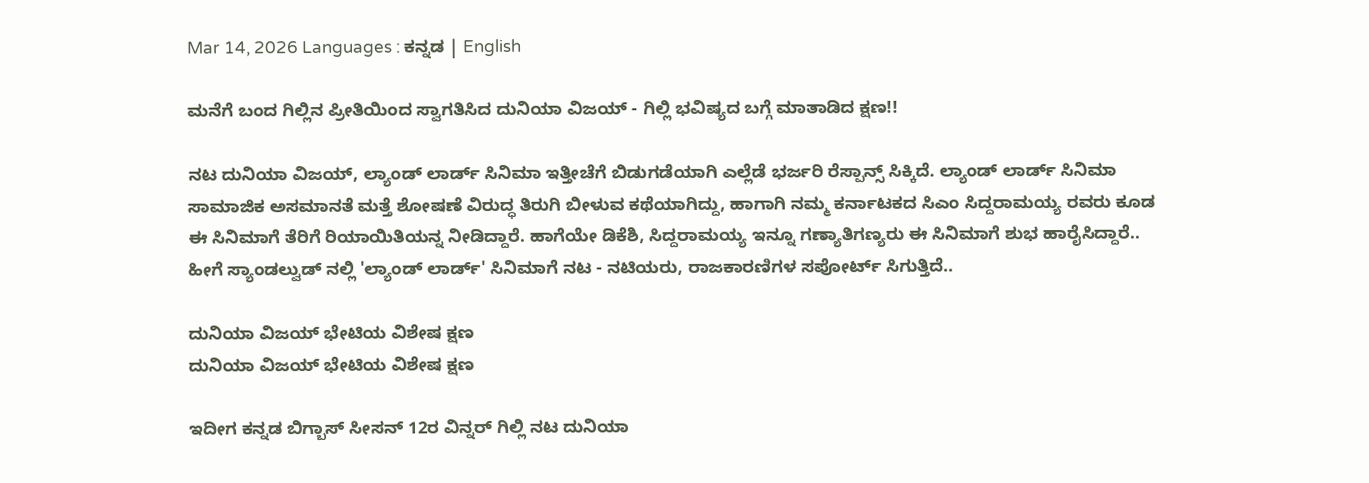Mar 14, 2026 Languages : ಕನ್ನಡ | English

ಮನೆಗೆ ಬಂದ ಗಿಲ್ಲಿನ ಪ್ರೀತಿಯಿಂದ ಸ್ವಾಗತಿಸಿದ ದುನಿಯಾ ವಿಜಯ್ - ಗಿಲ್ಲಿ ಭವಿಷ್ಯದ ಬಗ್ಗೆ ಮಾತಾಡಿದ ಕ್ಷಣ!!

ನಟ ದುನಿಯಾ ವಿಜಯ್, ಲ್ಯಾಂಡ್ ಲಾರ್ಡ್ ಸಿನಿಮಾ ಇತ್ತೀಚೆಗೆ ಬಿಡುಗಡೆಯಾಗಿ ಎಲ್ಲೆಡೆ ಭರ್ಜರಿ ರೆಸ್ಪಾನ್ಸ್ ಸಿಕ್ಕಿದೆ. ಲ್ಯಾಂಡ್ ಲಾರ್ಡ್ ಸಿನಿಮಾ  ಸಾಮಾಜಿಕ ಅಸಮಾನತೆ ಮತ್ತೆ ಶೋಷಣೆ ವಿರುದ್ಧ ತಿರುಗಿ ಬೀಳುವ ಕಥೆಯಾಗಿದ್ದು, ಹಾಗಾಗಿ ನಮ್ಮ ಕರ್ನಾಟಕದ ಸಿಎಂ ಸಿದ್ದರಾಮಯ್ಯ ರವರು ಕೂಡ ಈ ಸಿನಿಮಾಗೆ ತೆರಿಗೆ ರಿಯಾಯಿತಿಯನ್ನ ನೀಡಿದ್ದಾರೆ. ಹಾಗೆಯೇ ಡಿಕೆಶಿ, ಸಿದ್ದರಾಮಯ್ಯ ಇನ್ನೂ ಗಣ್ಯಾತಿಗಣ್ಯರು ಈ ಸಿನಿಮಾಗೆ ಶುಭ ಹಾರೈಸಿದ್ದಾರೆ.. ಹೀಗೆ ಸ್ಯಾಂಡಲ್ವುಡ್ ನಲ್ಲಿ 'ಲ್ಯಾಂಡ್ ಲಾರ್ಡ್' ಸಿನಿಮಾಗೆ ನಟ - ನಟಿಯರು, ರಾಜಕಾರಣಿಗಳ ಸಪೋರ್ಟ್ ಸಿಗುತ್ತಿದೆ..

ದುನಿಯಾ ವಿಜಯ್ ಭೇಟಿಯ ವಿಶೇಷ ಕ್ಷಣ
ದುನಿಯಾ ವಿಜಯ್ ಭೇಟಿಯ ವಿಶೇಷ ಕ್ಷಣ

ಇದೀಗ ಕನ್ನಡ ಬಿಗ್ಬಾಸ್ ಸೀಸನ್ 12ರ ವಿನ್ನರ್ ಗಿಲ್ಲಿ ನಟ ದುನಿಯಾ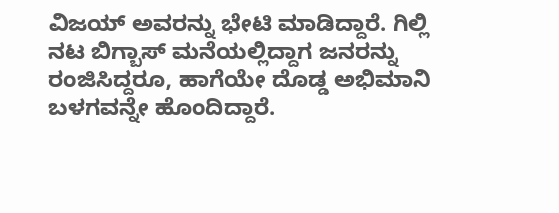ವಿಜಯ್ ಅವರನ್ನು ಭೇಟಿ ಮಾಡಿದ್ದಾರೆ. ಗಿಲ್ಲಿ ನಟ ಬಿಗ್ಬಾಸ್ ಮನೆಯಲ್ಲಿದ್ದಾಗ ಜನರನ್ನು ರಂಜಿಸಿದ್ದರೂ, ಹಾಗೆಯೇ ದೊಡ್ಡ ಅಭಿಮಾನಿ ಬಳಗವನ್ನೇ ಹೊಂದಿದ್ದಾರೆ.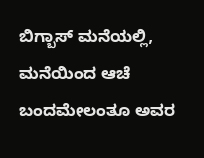ಬಿಗ್ಬಾಸ್ ಮನೆಯಲ್ಲಿ, ಮನೆಯಿಂದ ಆಚೆ ಬಂದಮೇಲಂತೂ ಅವರ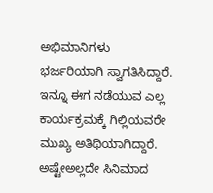ಅಭಿಮಾನಿಗಳು ಭರ್ಜರಿಯಾಗಿ ಸ್ವಾಗತಿಸಿದ್ದಾರೆ. ಇನ್ನೂ ಈಗ ನಡೆಯುವ ಎಲ್ಲ ಕಾರ್ಯಕ್ರಮಕ್ಕೆ ಗಿಲ್ಲಿಯವರೇ ಮುಖ್ಯ ಅತಿಥಿಯಾಗಿದ್ದಾರೆ. ಅಷ್ಟೇಅಲ್ಲದೇ ಸಿನಿಮಾದ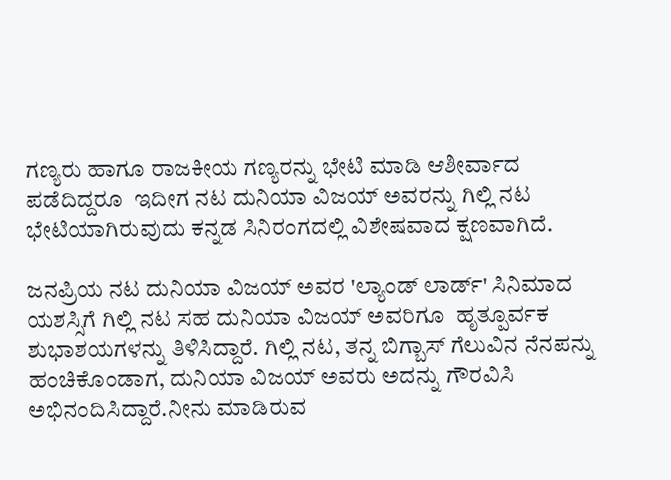ಗಣ್ಯರು ಹಾಗೂ ರಾಜಕೀಯ ಗಣ್ಯರನ್ನು ಭೇಟಿ ಮಾಡಿ ಆಶೀರ್ವಾದ ಪಡೆದಿದ್ದರೂ  ಇದೀಗ ನಟ ದುನಿಯಾ ವಿಜಯ್ ಅವರನ್ನು ಗಿಲ್ಲಿ ನಟ ಭೇಟಿಯಾಗಿರುವುದು ಕನ್ನಡ ಸಿನಿರಂಗದಲ್ಲಿ ವಿಶೇಷವಾದ ಕ್ಷಣವಾಗಿದೆ.

ಜನಪ್ರಿಯ ನಟ ದುನಿಯಾ ವಿಜಯ್ ಅವರ 'ಲ್ಯಾಂಡ್ ಲಾರ್ಡ್' ಸಿನಿಮಾದ ಯಶಸ್ಸಿಗೆ ಗಿಲ್ಲಿ ನಟ ಸಹ ದುನಿಯಾ ವಿಜಯ್ ಅವರಿಗೂ  ಹೃತ್ಪೂರ್ವಕ ಶುಭಾಶಯಗಳನ್ನು ತಿಳಿಸಿದ್ದಾರೆ. ಗಿಲ್ಲಿ ನಟ, ತನ್ನ ಬಿಗ್ಬಾಸ್ ಗೆಲುವಿನ ನೆನಪನ್ನು ಹಂಚಿಕೊಂಡಾಗ, ದುನಿಯಾ ವಿಜಯ್ ಅವರು ಅದನ್ನು ಗೌರವಿಸಿ ಅಭಿನಂದಿಸಿದ್ದಾರೆ.ನೀನು ಮಾಡಿರುವ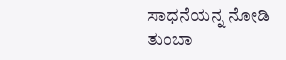ಸಾಧನೆಯನ್ನ ನೋಡಿ ತುಂಬಾ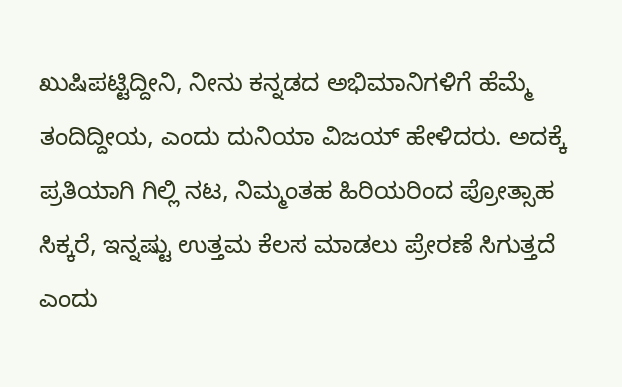ಖುಷಿಪಟ್ಟಿದ್ದೀನಿ, ನೀನು ಕನ್ನಡದ ಅಭಿಮಾನಿಗಳಿಗೆ ಹೆಮ್ಮೆ ತಂದಿದ್ದೀಯ, ಎಂದು ದುನಿಯಾ ವಿಜಯ್ ಹೇಳಿದರು. ಅದಕ್ಕೆ ಪ್ರತಿಯಾಗಿ ಗಿಲ್ಲಿ ನಟ, ನಿಮ್ಮಂತಹ ಹಿರಿಯರಿಂದ ಪ್ರೋತ್ಸಾಹ ಸಿಕ್ಕರೆ, ಇನ್ನಷ್ಟು ಉತ್ತಮ ಕೆಲಸ ಮಾಡಲು ಪ್ರೇರಣೆ ಸಿಗುತ್ತದೆ ಎಂದು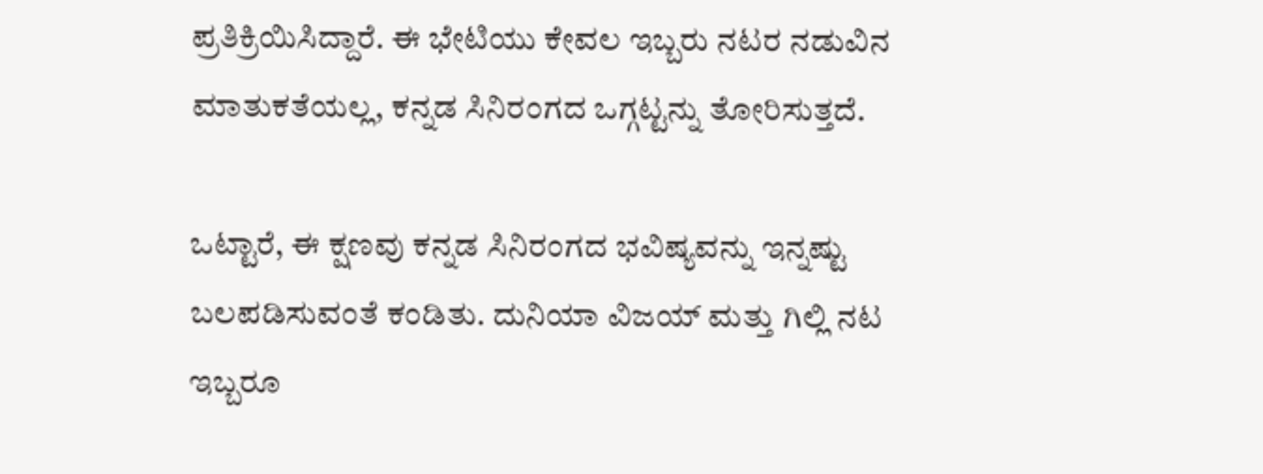ಪ್ರತಿಕ್ರಿಯಿಸಿದ್ದಾರೆ. ಈ ಭೇಟಿಯು ಕೇವಲ ಇಬ್ಬರು ನಟರ ನಡುವಿನ ಮಾತುಕತೆಯಲ್ಲ, ಕನ್ನಡ ಸಿನಿರಂಗದ ಒಗ್ಗಟ್ಟನ್ನು ತೋರಿಸುತ್ತದೆ.

ಒಟ್ಟಾರೆ, ಈ ಕ್ಷಣವು ಕನ್ನಡ ಸಿನಿರಂಗದ ಭವಿಷ್ಯವನ್ನು ಇನ್ನಷ್ಟು ಬಲಪಡಿಸುವಂತೆ ಕಂಡಿತು. ದುನಿಯಾ ವಿಜಯ್ ಮತ್ತು ಗಿಲ್ಲಿ ನಟ ಇಬ್ಬರೂ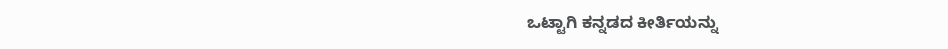ಒಟ್ಟಾಗಿ ಕನ್ನಡದ ಕೀರ್ತಿಯನ್ನು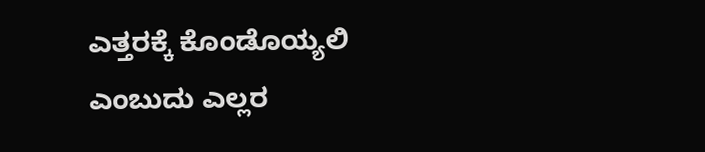ಎತ್ತರಕ್ಕೆ ಕೊಂಡೊಯ್ಯಲಿ ಎಂಬುದು ಎಲ್ಲರ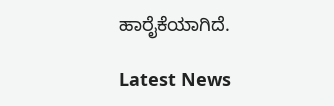ಹಾರೈಕೆಯಾಗಿದೆ.

Latest News